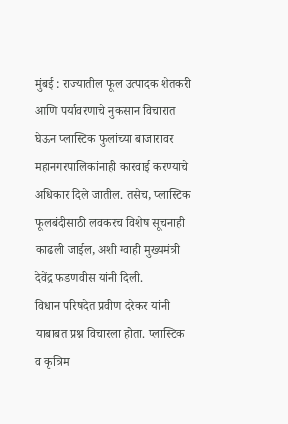मुंबई : राज्यातील फूल उत्पादक शेतकरी आणि पर्यावरणाचे नुकसान विचारात घेऊन प्लास्टिक फुलांच्या बाजारावर महानगरपालिकांनाही कारवाई करण्याचे अधिकार दिले जातील. तसेच, प्लास्टिक फूलबंदीसाठी लवकरच विशेष सूचनाही काढली जाईल, अशी ग्वाही मुख्यमंत्री देवेंद्र फडणवीस यांनी दिली.
विधान परिषदेत प्रवीण दरेकर यांनी याबाबत प्रश्न विचारला होता. प्लास्टिक व कृत्रिम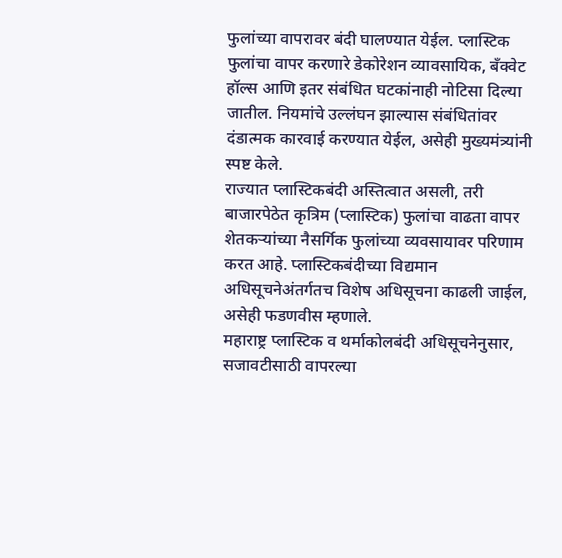फुलांच्या वापरावर बंदी घालण्यात येईल. प्लास्टिक फुलांचा वापर करणारे डेकोरेशन व्यावसायिक, बँक्वेट हॉल्स आणि इतर संबंधित घटकांनाही नोटिसा दिल्या जातील. नियमांचे उल्लंघन झाल्यास संबंधितांवर दंडात्मक कारवाई करण्यात येईल, असेही मुख्यमंत्र्यांनी स्पष्ट केले.
राज्यात प्लास्टिकबंदी अस्तित्वात असली, तरी बाजारपेठेत कृत्रिम (प्लास्टिक) फुलांचा वाढता वापर शेतकऱ्यांच्या नैसर्गिक फुलांच्या व्यवसायावर परिणाम करत आहे. प्लास्टिकबंदीच्या विद्यमान अधिसूचनेअंतर्गतच विशेष अधिसूचना काढली जाईल, असेही फडणवीस म्हणाले.
महाराष्ट्र प्लास्टिक व थर्माकोलबंदी अधिसूचनेनुसार, सजावटीसाठी वापरल्या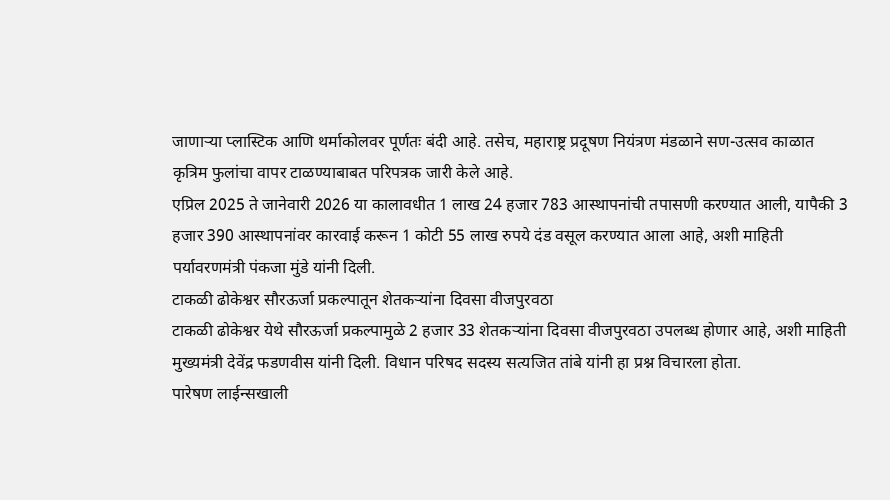जाणाऱ्या प्लास्टिक आणि थर्माकोलवर पूर्णतः बंदी आहे. तसेच, महाराष्ट्र प्रदूषण नियंत्रण मंडळाने सण-उत्सव काळात कृत्रिम फुलांचा वापर टाळण्याबाबत परिपत्रक जारी केले आहे.
एप्रिल 2025 ते जानेवारी 2026 या कालावधीत 1 लाख 24 हजार 783 आस्थापनांची तपासणी करण्यात आली, यापैकी 3 हजार 390 आस्थापनांवर कारवाई करून 1 कोटी 55 लाख रुपये दंड वसूल करण्यात आला आहे, अशी माहिती पर्यावरणमंत्री पंकजा मुंडे यांनी दिली.
टाकळी ढोकेश्वर सौरऊर्जा प्रकल्पातून शेतकऱ्यांना दिवसा वीजपुरवठा
टाकळी ढोकेश्वर येथे सौरऊर्जा प्रकल्पामुळे 2 हजार 33 शेतकऱ्यांना दिवसा वीजपुरवठा उपलब्ध होणार आहे, अशी माहिती मुख्यमंत्री देवेंद्र फडणवीस यांनी दिली. विधान परिषद सदस्य सत्यजित तांबे यांनी हा प्रश्न विचारला होता.
पारेषण लाईन्सखाली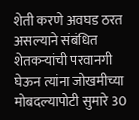शेती करणे अवघड ठरत असल्याने संबंधित शेतकऱ्यांची परवानगी घेऊन त्यांना जोखमीच्या मोबदल्यापोटी सुमारे 30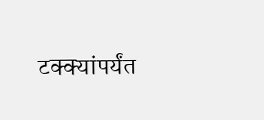टक्क्यांपर्यंत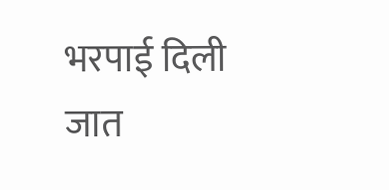भरपाई दिली जात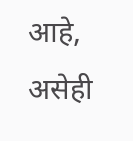आहे, असेही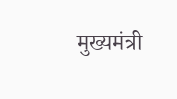मुख्यमंत्री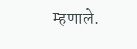म्हणाले.